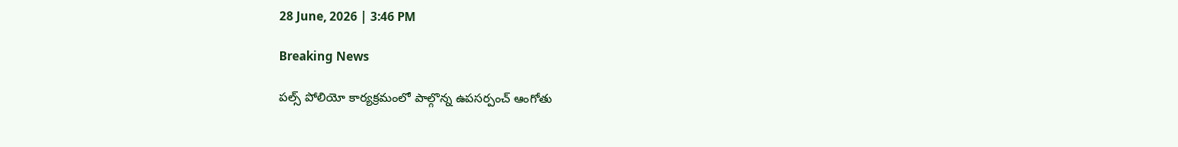28 June, 2026 | 3:46 PM

Breaking News

పల్స్ పోలియో కార్యక్రమంలో పాల్గొన్న ఉపసర్పంచ్ ఆంగోతు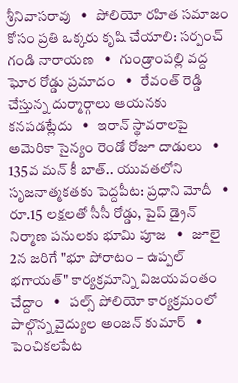శ్రీనివాసరావు   •   పోలియో రహిత సమాజం కోసం ప్రతి ఒక్కరు కృషి చేయాలి: సర్పంచ్ గండి నారాయణ   •   గుండ్రాంపల్లి వద్ద ఘోర రోడ్డు ప్రమాదం   •   రేవంత్ రెడ్డి చేస్తున్న దుర్మార్గాలు ఆయనకు కనపడట్లేదు   •   ఇరాన్ స్థావరాలపై అమెరికా సైన్యం రెండో రోజూ దాడులు   •   135వ మన్ కీ బాత్.. యువతలోని సృజనాత్మకతకు పెద్దపీట: ప్రధాని మోదీ   •   రూ.15 లక్షలతో సీసీ రోడ్డు, పైప్ డ్రైన్ నిర్మాణ పనులకు భూమి పూజ   •   జూలై 2న జరిగే "భూ పోరాటం – ఉప్పల్ భగాయత్" కార్యక్రమాన్ని విజయవంతం చేద్దాం   •   పల్స్ పోలియో కార్యక్రమంలో పాల్గొన్న వైద్యుల అంజన్ కుమార్   •   పెంచికలపేట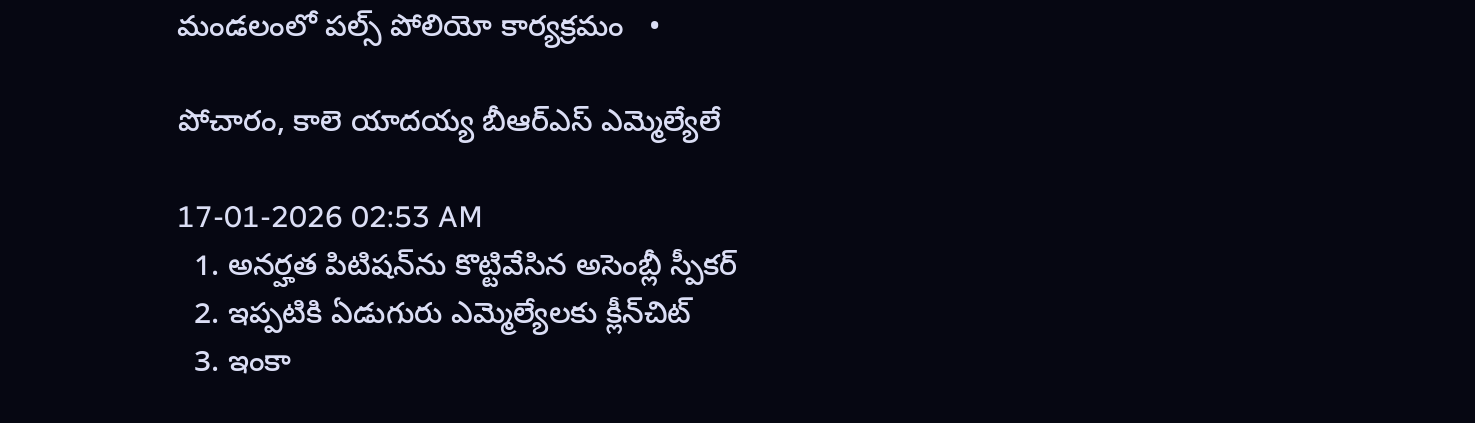మండలంలో పల్స్ పోలియో కార్యక్రమం   •

పోచారం, కాలె యాదయ్య బీఆర్‌ఎస్ ఎమ్మెల్యేలే

17-01-2026 02:53 AM
  1. అనర్హత పిటిషన్‌ను కొట్టివేసిన అసెంబ్లీ స్పీకర్
  2. ఇప్పటికి ఏడుగురు ఎమ్మెల్యేలకు క్లీన్‌చిట్
  3. ఇంకా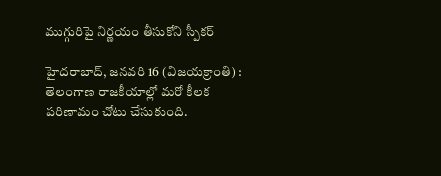ముగ్గురిపై నిర్ణయం తీసుకోని స్పీకర్

హైదరాబాద్, జనవరి 16 (విజయక్రాంతి) : తెలంగాణ రాజకీయాల్లో మరో కీలక పరిణామం చోటు చేసుకుంది.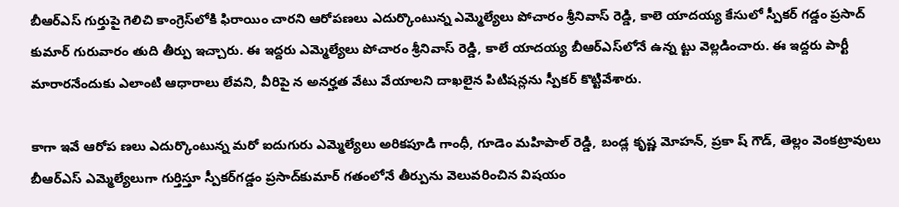బీఆర్‌ఎస్ గుర్తుపై గెలిచి కాంగ్రెస్‌లోకి ఫిరాయిం చారని ఆరోపణలు ఎదుర్కొంటున్న ఎమ్మెల్యేలు పోచారం శ్రీనివాస్ రెడ్డి, కాలె యాదయ్య కేసులో స్పీకర్ గడ్డం ప్రసాద్ కుమార్ గురువారం తుది తీర్పు ఇచ్చారు. ఈ ఇద్దరు ఎమ్మెల్యేలు పోచారం శ్రీనివాస్ రెడ్డి, కాలే యాదయ్య బీఆర్‌ఎస్‌లోనే ఉన్న ట్టు వెల్లడించారు. ఈ ఇద్దరు పార్టీ మారారనేందుకు ఎలాంటి ఆధారాలు లేవని, వీరిపై న అనర్హత వేటు వేయాలని దాఖలైన పిటిషన్లను స్పీకర్ కొట్టివేశారు.

కాగా ఇవే ఆరోప ణలు ఎదుర్కొంటున్న మరో ఐదుగురు ఎమ్మెల్యేలు అరికపూడి గాంధీ, గూడెం మహిపాల్ రెడ్డి, బండ్ల కృష్ణ మోహన్, ప్రకా ష్ గౌడ్, తెల్లం వెంకట్రావులు బీఆర్‌ఎస్ ఎమ్మెల్యేలుగా గుర్తిస్తూ స్పీకర్‌గడ్డం ప్రసాద్‌కుమార్ గతంలోనే తీర్పును వెలువరించిన విషయం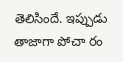తెలిసిందే. ఇప్పుడు తాజాగా పోచా రం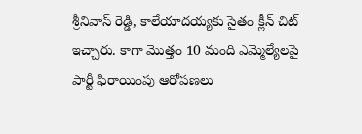శ్రీనివాస్ రెడ్డి, కాలేయాదయ్యకు సైతం క్లీన్ చిట్ ఇచ్చారు. కాగా మొత్తం 10 మంది ఎమ్మెల్యేలపై పార్టీ ఫిరాయింపు ఆరోపణలు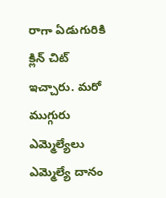రాగా ఏడుగురికి క్లిన్ చిట్ ఇచ్చారు. మరో ముగ్గురు ఎమ్మెల్యేలు ఎమ్మెల్యే దానం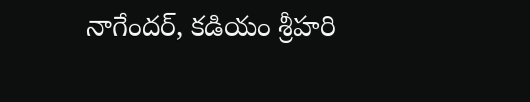నాగేందర్, కడియం శ్రీహరి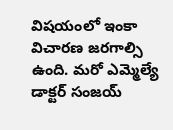విషయంలో ఇంకా విచారణ జరగాల్సి ఉంది. మరో ఎమ్మెల్యే డాక్టర్ సంజయ్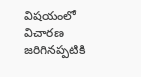విషయంలో విచారణ జరిగినప్పటికి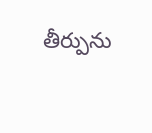తీర్పును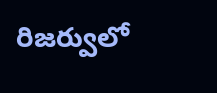రిజర్వులో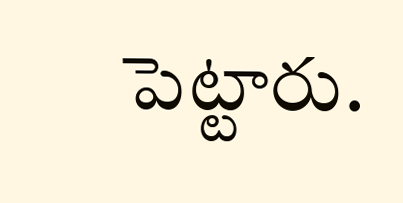పెట్టారు.